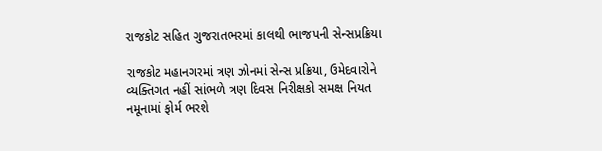રાજકોટ સહિત ગુજરાતભરમાં કાલથી ભાજપની સેન્સપ્રક્રિયા

રાજકોટ મહાનગરમાં ત્રણ ઝોનમાં સેન્સ પ્રક્રિયા, ઉમેદવારોને વ્યક્તિગત નહીં સાંભળે ત્રણ દિવસ નિરીક્ષકો સમક્ષ નિયત નમૂનામાં ફોર્મ ભરશે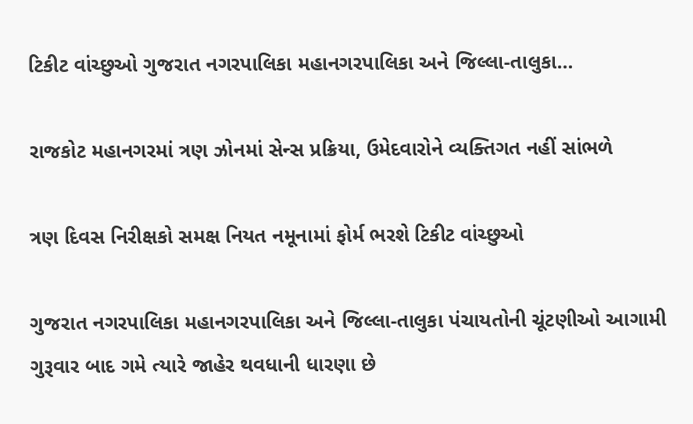ટિકીટ વાંચ્છુઓ ગુજરાત નગરપાલિકા મહાનગરપાલિકા અને જિલ્લા-તાલુકા…

રાજકોટ મહાનગરમાં ત્રણ ઝોનમાં સેન્સ પ્રક્રિયા, ઉમેદવારોને વ્યક્તિગત નહીં સાંભળે

ત્રણ દિવસ નિરીક્ષકો સમક્ષ નિયત નમૂનામાં ફોર્મ ભરશે ટિકીટ વાંચ્છુઓ

ગુજરાત નગરપાલિકા મહાનગરપાલિકા અને જિલ્લા-તાલુકા પંચાયતોની ચૂંટણીઓ આગામી ગુરૂવાર બાદ ગમે ત્યારે જાહેર થવધાની ધારણા છે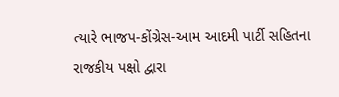ત્યારે ભાજપ-કોંગ્રેસ-આમ આદમી પાર્ટી સહિતના રાજકીય પક્ષો દ્વારા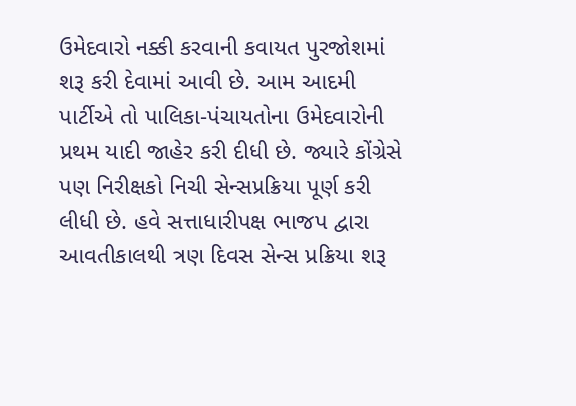ઉમેદવારો નક્કી કરવાની કવાયત પુરજોશમાં શરૂ કરી દેવામાં આવી છે. આમ આદમી પાર્ટીએ તો પાલિકા-પંચાયતોના ઉમેદવારોની પ્રથમ યાદી જાહેર કરી દીધી છે. જ્યારે કોંગ્રેસે પણ નિરીક્ષકો નિચી સેન્સપ્રક્રિયા પૂર્ણ કરી લીધી છે. હવે સત્તાધારીપક્ષ ભાજપ દ્વારા આવતીકાલથી ત્રણ દિવસ સેન્સ પ્રક્રિયા શરૂ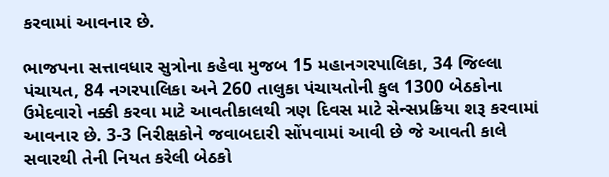કરવામાં આવનાર છે.

ભાજપના સત્તાવધાર સુત્રોના કહેવા મુજબ 15 મહાનગરપાલિકા, 34 જિલ્લા પંચાયત, 84 નગરપાલિકા અને 260 તાલુકા પંચાયતોની કુલ 1300 બેઠકોના ઉમેદવારો નક્કી કરવા માટે આવતીકાલથી ત્રણ દિવસ માટે સેન્સપ્રક્રિયા શરૂ કરવામાં આવનાર છે. 3-3 નિરીક્ષકોને જવાબદારી સોંપવામાં આવી છે જે આવતી કાલે સવારથી તેની નિયત કરેલી બેઠકો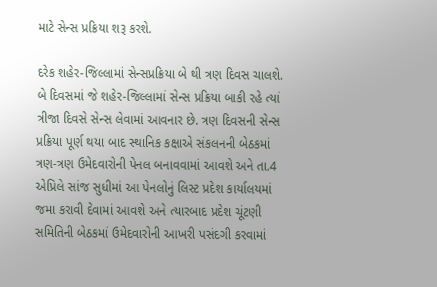માટે સેન્સ પ્રક્રિયા શરૂ કરશે.

દરેક શહેર-જિલ્લામાં સેન્સપ્રક્રિયા બે થી ત્રણ દિવસ ચાલશે. બે દિવસમાં જે શહેર-જિલ્લામાં સેન્સ પ્રક્રિયા બાકી રહે ત્યાં ત્રીજા દિવસે સેન્સ લેવામાં આવનાર છે. ત્રણ દિવસની સેન્સ પ્રક્રિયા પૂર્ણ થયા બાદ સ્થાનિક કક્ષાએ સંકલનની બેઠકમાં ત્રણ-ત્રણ ઉમેદવારોની પેનલ બનાવવામાં આવશે અને તા.4 એપ્રિલે સાંજ સુધીમાં આ પેનલોનું લિસ્ટ પ્રદેશ કાર્યાલયમાં જમા કરાવી દેવામાં આવશે અને ત્યારબાદ પ્રદેશ ચૂંટણી સમિતિની બેઠકમાં ઉમેદવારોની આખરી પસંદગી કરવામાં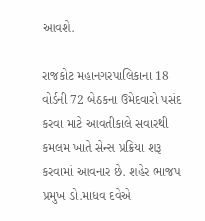આવશે.

રાજકોટ મહાનગરપાલિકાના 18 વોર્ડની 72 બેઠકના ઉમેદવારો પસંદ કરવા માટે આવતીકાલે સવારથી કમલમ ખાતે સેન્સ પ્રક્રિયા શરૂ કરવામાં આવનાર છે. શહેર ભાજપ પ્રમુખ ડો.માધવ દવેએ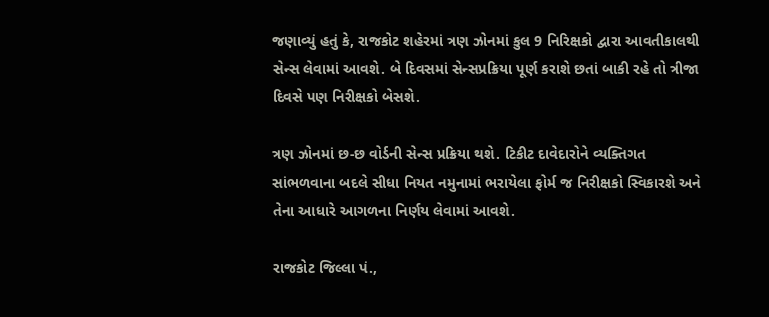જણાવ્યું હતું કે, રાજકોટ શહેરમાં ત્રણ ઝોનમાં કુલ 9 નિરિક્ષકો દ્વારા આવતીકાલથી સેન્સ લેવામાં આવશે. બે દિવસમાં સેન્સપ્રક્રિયા પૂર્ણ કરાશે છતાં બાકી રહે તો ત્રીજા દિવસે પણ નિરીક્ષકો બેસશે.

ત્રણ ઝોનમાં છ-છ વોર્ડની સેન્સ પ્રક્રિયા થશે. ટિકીટ દાવેદારોને વ્યક્તિગત સાંભળવાના બદલે સીધા નિયત નમુનામાં ભરાયેલા ફોર્મ જ નિરીક્ષકો સ્વિકારશે અને તેના આધારે આગળના નિર્ણય લેવામાં આવશે.

રાજકોટ જિલ્લા પં.,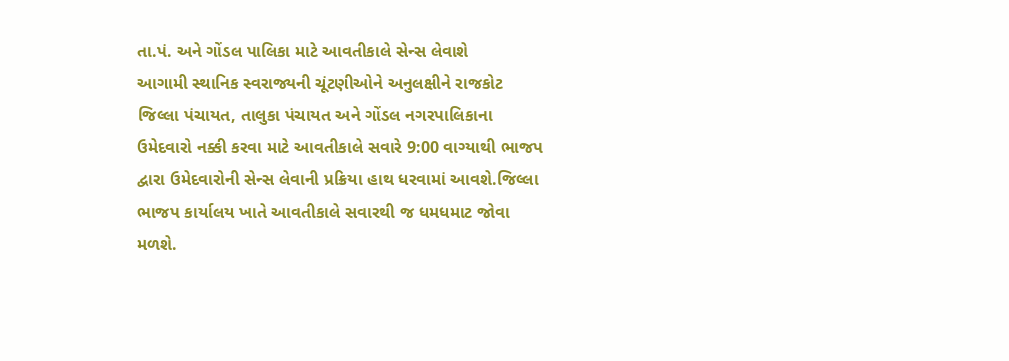તા.પં. અને ગોંડલ પાલિકા માટે આવતીકાલે સેન્સ લેવાશે
આગામી સ્થાનિક સ્વરાજ્યની ચૂંટણીઓને અનુલક્ષીને રાજકોટ જિલ્લા પંચાયત, તાલુકા પંચાયત અને ગોંડલ નગરપાલિકાના ઉમેદવારો નક્કી કરવા માટે આવતીકાલે સવારે 9:00 વાગ્યાથી ભાજપ દ્વારા ઉમેદવારોની સેન્સ લેવાની પ્રક્રિયા હાથ ધરવામાં આવશે.જિલ્લા ભાજપ કાર્યાલય ખાતે આવતીકાલે સવારથી જ ધમધમાટ જોવા મળશે.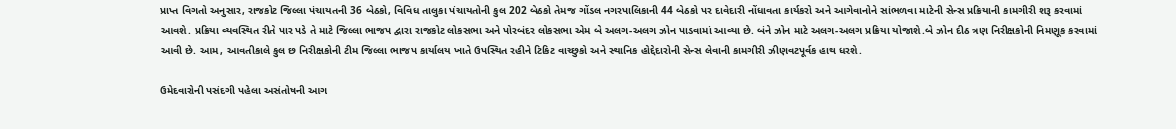પ્રાપ્ત વિગતો અનુસાર, રાજકોટ જિલ્લા પંચાયતની 36 બેઠકો, વિવિધ તાલુકા પંચાયતોની કુલ 202 બેઠકો તેમજ ગોંડલ નગરપાલિકાની 44 બેઠકો પર દાવેદારી નોંધાવતા કાર્યકરો અને આગેવાનોને સાંભળવા માટેની સેન્સ પ્રક્રિયાની કામગીરી શરૂ કરવામાં આવશે. પ્રક્રિયા વ્યવસ્થિત રીતે પાર પડે તે માટે જિલ્લા ભાજપ દ્વારા રાજકોટ લોકસભા અને પોરબંદર લોકસભા એમ બે અલગ-અલગ ઝોન પાડવામાં આવ્યા છે. બંને ઝોન માટે અલગ-અલગ પ્રક્રિયા યોજાશે.બે ઝોન દીઠ ત્રણ નિરીક્ષકોની નિમણૂક કરવામાં આવી છે. આમ, આવતીકાલે કુલ છ નિરીક્ષકોની ટીમ જિલ્લા ભાજપ કાર્યાલય ખાતે ઉપસ્થિત રહીને ટિકિટ વાચ્છુકો અને સ્થાનિક હોદ્દેદારોની સેન્સ લેવાની કામગીરી ઝીણવટપૂર્વક હાથ ધરશે.

ઉમેદવારોની પસંદગી પહેલા અસંતોષની આગ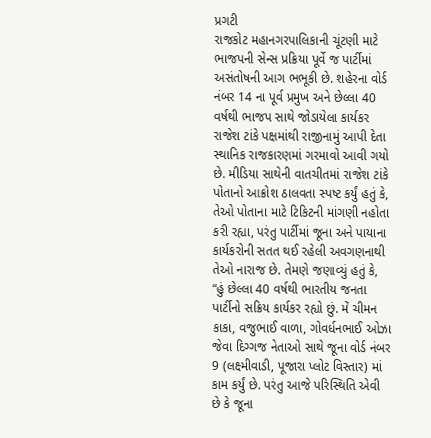પ્રગટી
રાજકોટ મહાનગરપાલિકાની ચૂંટણી માટે ભાજપની સેન્સ પ્રક્રિયા પૂર્વે જ પાર્ટીમાં અસંતોષની આગ ભભૂકી છે. શહેરના વોર્ડ નંબર 14 ના પૂર્વ પ્રમુખ અને છેલ્લા 40 વર્ષથી ભાજપ સાથે જોડાયેલા કાર્યકર રાજેશ ટાંકે પક્ષમાંથી રાજીનામું આપી દેતા સ્થાનિક રાજકારણમાં ગરમાવો આવી ગયો છે. મીડિયા સાથેની વાતચીતમાં રાજેશ ટાંકે પોતાનો આક્રોશ ઠાલવતા સ્પષ્ટ કર્યું હતું કે, તેઓ પોતાના માટે ટિકિટની માંગણી નહોતા કરી રહ્યા, પરંતુ પાર્ટીમાં જૂના અને પાયાના કાર્યકરોની સતત થઈ રહેલી અવગણનાથી તેઓ નારાજ છે. તેમણે જણાવ્યું હતું કે, “હું છેલ્લા 40 વર્ષથી ભારતીય જનતા પાર્ટીનો સક્રિય કાર્યકર રહ્યો છું. મેં ચીમન કાકા, વજુભાઈ વાળા, ગોવર્ધનભાઈ ઓઝા જેવા દિગ્ગજ નેતાઓ સાથે જૂના વોર્ડ નંબર 9 (લક્ષ્મીવાડી, પૂજારા પ્લોટ વિસ્તાર) માં કામ કર્યું છે. પરંતુ આજે પરિસ્થિતિ એવી છે કે જૂના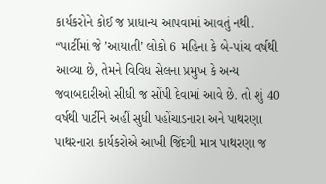કાર્યકરોને કોઈ જ પ્રાધાન્ય આપવામાં આવતું નથી. “પાર્ટીમાં જે ’આયાતી’ લોકો 6 મહિના કે બે-પાંચ વર્ષથી આવ્યા છે, તેમને વિવિધ સેલના પ્રમુખ કે અન્ય જવાબદારીઓ સીધી જ સોંપી દેવામાં આવે છે. તો શું 40 વર્ષથી પાર્ટીને અહીં સુધી પહોંચાડનારા અને પાથરણા પાથરનારા કાર્યકરોએ આખી જિંદગી માત્ર પાથરણા જ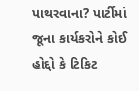પાથરવાના? પાર્ટીમાં જૂના કાર્યકરોને કોઈ હોદ્દો કે ટિકિટ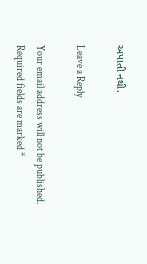અપાતી નથી.

Leave a Reply

Your email address will not be published. Required fields are marked *